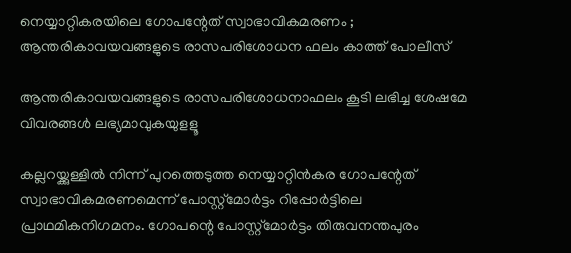നെയ്യാറ്റികരയിലെ ഗോപന്റേത് സ്വാഭാവികമരണം ; ആന്തരികാവയവങ്ങളുടെ രാസപരിശോധന ഫലം കാത്ത് പോലീസ്

ആന്തരികാവയവങ്ങളുടെ രാസപരിശോധനാഫലം കൂടി ലഭിച്ച ശേഷമേ വിവരങ്ങള്‍ ലഭ്യമാവുകയുളളൂ

കല്ലറയ്ക്കുള്ളില്‍ നിന്ന് പുറത്തെടുത്ത നെയ്യാറ്റിന്‍കര ഗോപന്റേത് സ്വാഭാവികമരണമെന്ന് പോസ്റ്റ്‌മോര്‍ട്ടം റിപ്പോര്‍ട്ടിലെ പ്രാഥമികനിഗമനം. ഗോപന്റെ പോസ്റ്റ്‌മോര്‍ട്ടം തിരുവനന്തപുരം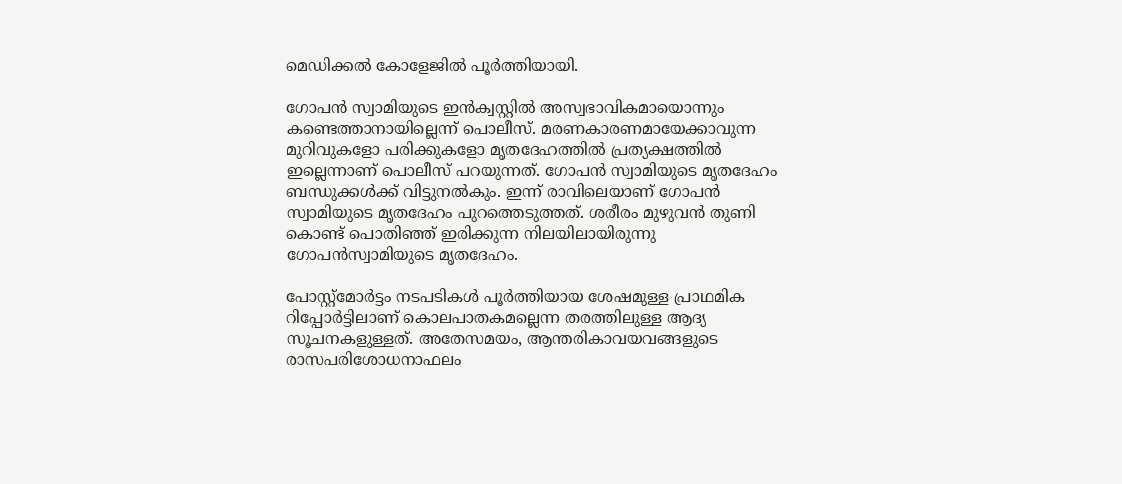മെഡിക്കല്‍ കോളേജില്‍ പൂര്‍ത്തിയായി.

ഗോപന്‍ സ്വാമിയുടെ ഇന്‍ക്വസ്റ്റില്‍ അസ്വഭാവികമായൊന്നും കണ്ടെത്താനായില്ലെന്ന് പൊലീസ്. മരണകാരണമായേക്കാവുന്ന മുറിവുകളോ പരിക്കുകളോ മൃതദേഹത്തില്‍ പ്രത്യക്ഷത്തില്‍ ഇല്ലെന്നാണ് പൊലീസ് പറയുന്നത്. ഗോപന്‍ സ്വാമിയുടെ മൃതദേഹം ബന്ധുക്കള്‍ക്ക് വിട്ടുനല്‍കും. ഇന്ന് രാവിലെയാണ് ഗോപന്‍ സ്വാമിയുടെ മൃതദേഹം പുറത്തെടുത്തത്. ശരീരം മുഴുവന്‍ തുണി കൊണ്ട് പൊതിഞ്ഞ് ഇരിക്കുന്ന നിലയിലായിരുന്നു ഗോപന്‍സ്വാമിയുടെ മൃതദേഹം.

പോസ്റ്റ്‌മോര്‍ട്ടം നടപടികള്‍ പൂര്‍ത്തിയായ ശേഷമുള്ള പ്രാഥമിക റിപ്പോര്‍ട്ടിലാണ് കൊലപാതകമല്ലെന്ന തരത്തിലുള്ള ആദ്യ സൂചനകളുള്ളത്. അതേസമയം, ആന്തരികാവയവങ്ങളുടെ രാസപരിശോധനാഫലം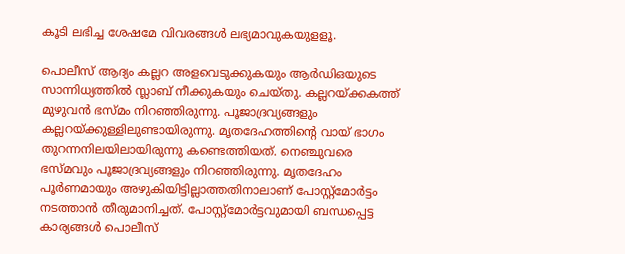കൂടി ലഭിച്ച ശേഷമേ വിവരങ്ങള്‍ ലഭ്യമാവുകയുളളൂ.

പൊലീസ് ആദ്യം കല്ലറ അളവെടുക്കുകയും ആര്‍ഡിഒയുടെ സാന്നിധ്യത്തില്‍ സ്ലാബ് നീക്കുകയും ചെയ്തു. കല്ലറയ്ക്കകത്ത് മുഴുവന്‍ ഭസ്മം നിറഞ്ഞിരുന്നു. പൂജാദ്രവ്യങ്ങളും കല്ലറയ്ക്കുള്ളിലുണ്ടായിരുന്നു. മൃതദേഹത്തിന്റെ വായ് ഭാഗം തുറന്നനിലയിലായിരുന്നു കണ്ടെത്തിയത്. നെഞ്ചുവരെ ഭസ്മവും പൂജാദ്രവ്യങ്ങളും നിറഞ്ഞിരുന്നു. മൃതദേഹം പൂര്‍ണമായും അഴുകിയിട്ടില്ലാത്തതിനാലാണ് പോസ്റ്റ്‌മോര്‍ട്ടം നടത്താന്‍ തീരുമാനിച്ചത്. പോസ്റ്റ്‌മോര്‍ട്ടവുമായി ബന്ധപ്പെട്ട കാര്യങ്ങള്‍ പൊലീസ്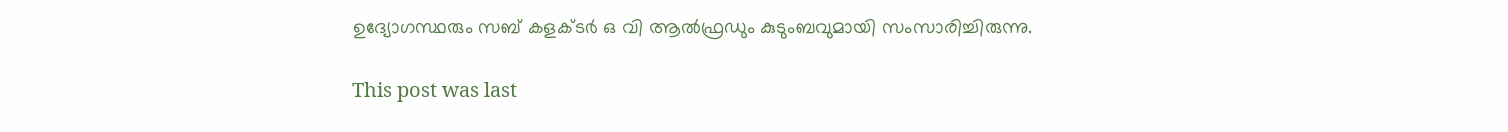ഉദ്യോഗസ്ഥരും സബ് കളക്ടര്‍ ഒ വി ആല്‍ഫ്രഡും കുടുംബവുമായി സംസാരിച്ചിരുന്നു.

This post was last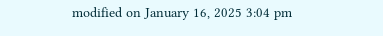modified on January 16, 2025 3:04 pm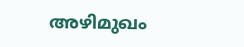അഴിമുഖം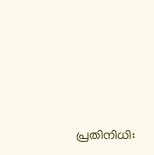പ്രതിനിധി: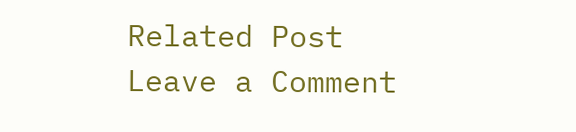Related Post
Leave a Comment